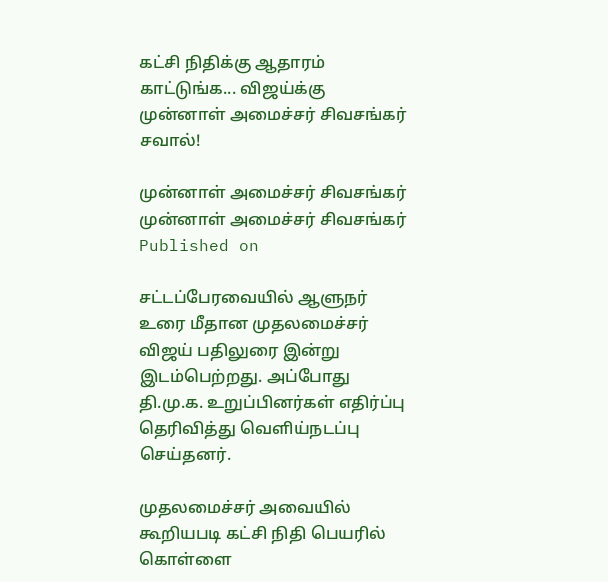கட்சி நிதிக்கு ஆதாரம் காட்டுங்க... விஜய்க்கு முன்னாள் அமைச்சர் சிவசங்கர் சவால்!

முன்னாள் அமைச்சர் சிவசங்கர்
முன்னாள் அமைச்சர் சிவசங்கர்
Published on

சட்டப்பேரவையில் ஆளுநர் உரை மீதான முதலமைச்சர் விஜய் பதிலுரை இன்று இடம்பெற்றது. அப்போது தி.மு.க. உறுப்பினர்கள் எதிர்ப்பு தெரிவித்து வெளிய்நடப்பு செய்தனர்.

முதலமைச்சர் அவையில் கூறியபடி கட்சி நிதி பெயரில் கொள்ளை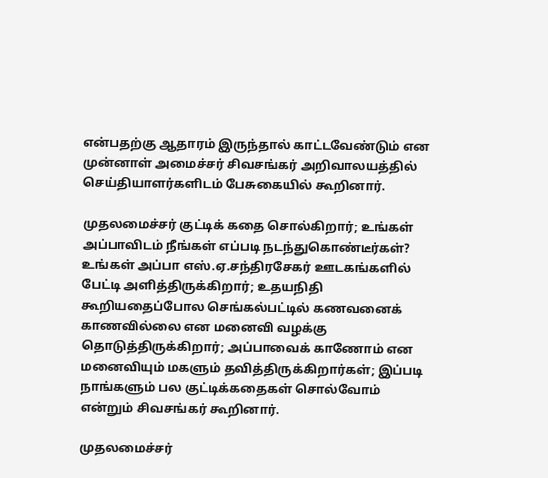என்பதற்கு ஆதாரம் இருந்தால் காட்டவேண்டும் என முன்னாள் அமைச்சர் சிவசங்கர் அறிவாலயத்தில் செய்தியாளர்களிடம் பேசுகையில் கூறினார்.

முதலமைச்சர் குட்டிக் கதை சொல்கிறார்; உங்கள் அப்பாவிடம் நீங்கள் எப்படி நடந்துகொண்டீர்கள்? உங்கள் அப்பா எஸ்.ஏ.சந்திரசேகர் ஊடகங்களில் பேட்டி அளித்திருக்கிறார்; உதயநிதி கூறியதைப்போல செங்கல்பட்டில் கணவனைக் காணவில்லை என மனைவி வழக்கு தொடுத்திருக்கிறார்; அப்பாவைக் காணோம் என மனைவியும் மகளும் தவித்திருக்கிறார்கள்; இப்படி நாங்களும் பல குட்டிக்கதைகள் சொல்வோம் என்றும் சிவசங்கர் கூறினார்.

முதலமைச்சர்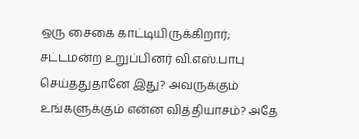ஒரு சைகை காட்டியிருக்கிறார்; சட்டமன்ற உறுப்பினர் வி.எஸ்.பாபு செய்ததுதானே இது? அவருக்கும் உங்களுக்கும் என்ன வித்தியாசம்? அதே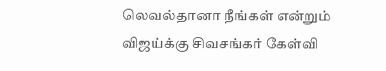லெவல்தானா நீங்கள் என்றும் விஜய்க்கு சிவசங்கர் கேள்வி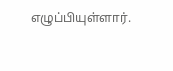எழுப்பியுள்ளார்.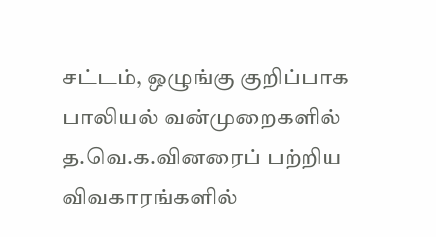சட்டம், ஒழுங்கு குறிப்பாக பாலியல் வன்முறைகளில் த.வெ.க.வினரைப் பற்றிய விவகாரங்களில்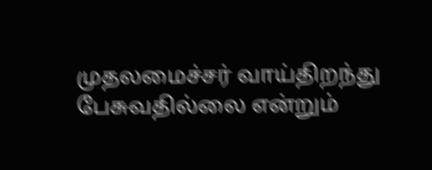முதலமைச்சர் வாய்திறந்து பேசுவதில்லை என்றும்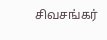சிவசங்கர்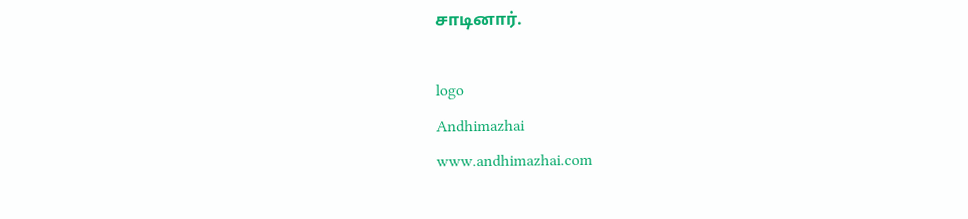சாடினார்.

logo
Andhimazhai
www.andhimazhai.com